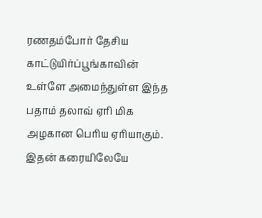ரணதம்போர் தேசிய காட்டுயிர்ப்பூங்காவின் உள்ளே அமைந்துள்ள இந்த பதாம் தலாவ் ஏரி மிக அழகான பெரிய ஏரியாகும். இதன் கரையிலேயே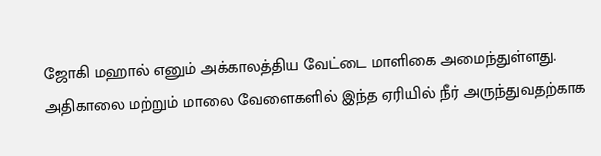ஜோகி மஹால் எனும் அக்காலத்திய வேட்டை மாளிகை அமைந்துள்ளது.
அதிகாலை மற்றும் மாலை வேளைகளில் இந்த ஏரியில் நீர் அருந்துவதற்காக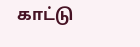காட்டு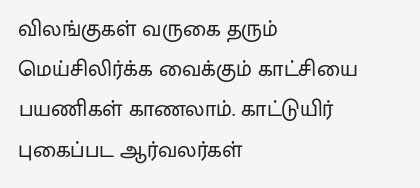விலங்குகள் வருகை தரும் மெய்சிலிர்க்க வைக்கும் காட்சியை பயணிகள் காணலாம். காட்டுயிர் புகைப்பட ஆர்வலர்கள்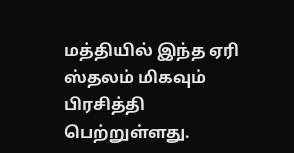மத்தியில் இந்த ஏரி ஸ்தலம் மிகவும் பிரசித்தி பெற்றுள்ளது.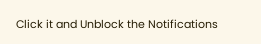Click it and Unblock the Notifications